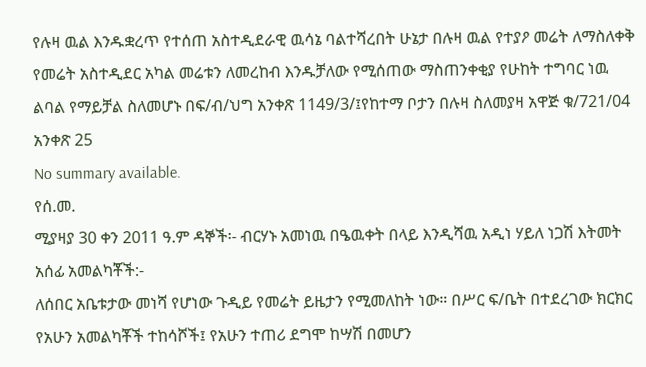የሉዛ ዉል እንዱቋረጥ የተሰጠ አስተዲደራዊ ዉሳኔ ባልተሻረበት ሁኔታ በሉዛ ዉል የተያዖ መሬት ለማስለቀቅ የመሬት አስተዲደር አካል መሬቱን ለመረከብ እንዱቻለው የሚሰጠው ማስጠንቀቂያ የሁከት ተግባር ነዉ ልባል የማይቻል ስለመሆኑ በፍ/ብ/ህግ አንቀጽ 1149/3/፤የከተማ ቦታን በሉዛ ስለመያዛ አዋጅ ቁ/721/04 አንቀጽ 25
No summary available.
የሰ.መ.
ሚያዛያ 30 ቀን 2011 ዓ.ም ዳኞች፡- ብርሃኑ አመነዉ በዔዉቀት በላይ እንዲሻዉ አዲነ ሃይለ ነጋሽ እትመት አሰፊ አመልካቾች:-
ለሰበር አቤቱታው መነሻ የሆነው ጉዲይ የመሬት ይዜታን የሚመለከት ነው። በሥር ፍ/ቤት በተደረገው ክርክር የአሁን አመልካቾች ተከሳሾች፤ የአሁን ተጠሪ ደግሞ ከሣሽ በመሆን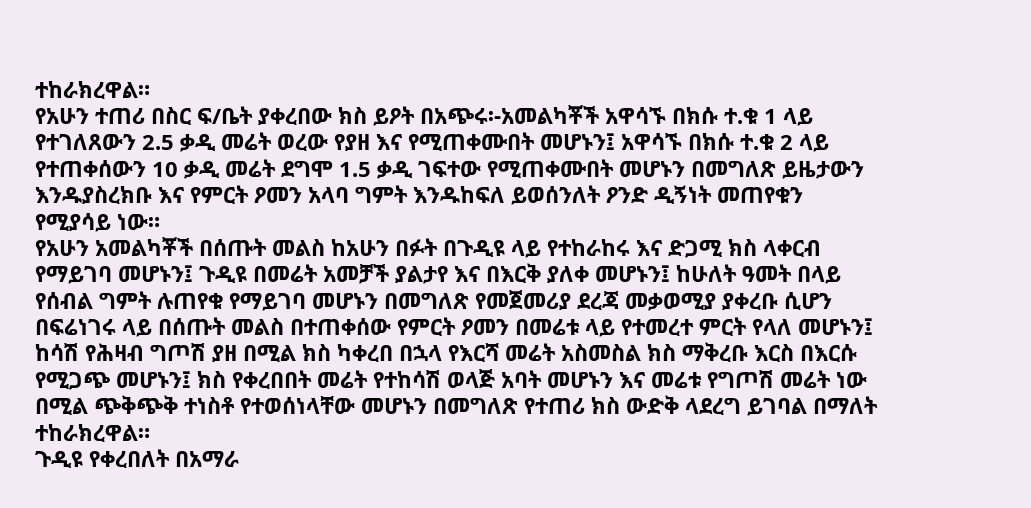ተከራክረዋል።
የአሁን ተጠሪ በስር ፍ/ቤት ያቀረበው ክስ ይዖት በአጭሩ፡-አመልካቾች አዋሳኙ በክሱ ተ.ቁ 1 ላይ የተገለጸውን 2.5 ቃዲ መሬት ወረው የያዘ እና የሚጠቀሙበት መሆኑን፤ አዋሳኙ በክሱ ተ.ቁ 2 ላይ የተጠቀሰውን 10 ቃዲ መሬት ደግሞ 1.5 ቃዲ ገፍተው የሚጠቀሙበት መሆኑን በመግለጽ ይዜታውን እንዱያስረክቡ እና የምርት ዖመን አላባ ግምት እንዱከፍለ ይወሰንለት ዖንድ ዲኝነት መጠየቁን የሚያሳይ ነው።
የአሁን አመልካቾች በሰጡት መልስ ከአሁን በፉት በጉዲዩ ላይ የተከራከሩ እና ድጋሚ ክስ ላቀርብ የማይገባ መሆኑን፤ ጉዲዩ በመሬት አመቻች ያልታየ እና በእርቅ ያለቀ መሆኑን፤ ከሁለት ዓመት በላይ የሰብል ግምት ሉጠየቁ የማይገባ መሆኑን በመግለጽ የመጀመሪያ ደረጃ መቃወሚያ ያቀረቡ ሲሆን በፍሬነገሩ ላይ በሰጡት መልስ በተጠቀሰው የምርት ዖመን በመሬቱ ላይ የተመረተ ምርት የላለ መሆኑን፤ ከሳሽ የሕዛብ ግጦሽ ያዘ በሚል ክስ ካቀረበ በኋላ የእርሻ መሬት አስመስል ክስ ማቅረቡ እርስ በእርሱ የሚጋጭ መሆኑን፤ ክስ የቀረበበት መሬት የተከሳሽ ወላጅ አባት መሆኑን እና መሬቱ የግጦሽ መሬት ነው በሚል ጭቅጭቅ ተነስቶ የተወሰነላቸው መሆኑን በመግለጽ የተጠሪ ክስ ውድቅ ላደረግ ይገባል በማለት ተከራክረዋል።
ጉዲዩ የቀረበለት በአማራ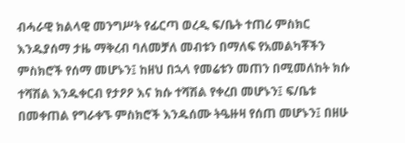ብሓራዊ ክልላዊ መንግሥት የፊርጣ ወረዲ ፍ/ቤት ተጠሪ ምስክር እንዱያሰማ ታዜ ማቅረብ ባለመቻለ መብቱን በማለፍ የአመልካቾችን ምስክሮች የሰማ መሆኑን፤ ከዘህ በኋላ የመሬቱን መጠን በሚመለከት ክሱ ተሻሽል እንዱቀርብ የታዖዖ እና ክሱ ተሻሽል የቀረበ መሆኑን፤ ፍ/ቤቱ በመቀጠል የግራቀኙ ምስክሮች እንዱሰሙ ትዔዙዛ የሰጠ መሆኑን፤ በዘሁ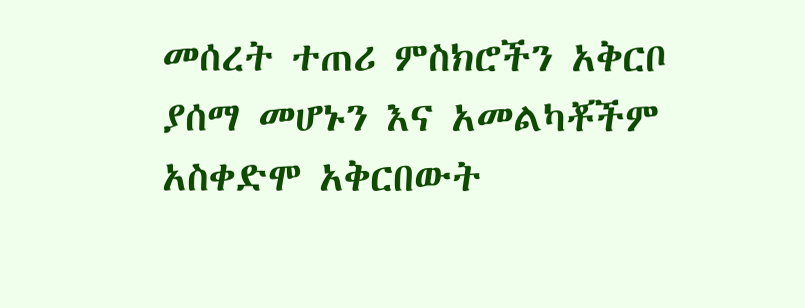መሰረት ተጠሪ ምስክሮችን አቅርቦ ያሰማ መሆኑን እና አመልካቾችም አስቀድሞ አቅርበውት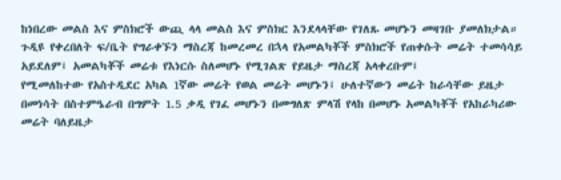ከነበረው መልስ እና ምስክሮች ውጪ ላላ መልስ እና ምስክር እንደላላቸው የገለጹ መሆኑን መዛገቡ ያመለክታል።
ጉዲዩ የቀረበለት ፍ/ቤት የግራቀኙን ማስረጃ ከመረመረ በኋላ የአመልካቾች ምስክሮች የጠቀሱት መሬት ተመሳሳይ አይደለም፤ አመልካቾች መሬቱ የእነርሱ ስለመሆኑ የሚገልጽ የይዜታ ማስረጃ አላቀረቡም፤
የሚመለከተው የአስተዲደር አካል 1ኛው መሬት የወል መሬት መሆኑን፤ ሁለተኛውን መሬት ከራሳቸው ይዜታ በመነሳት በስተምዔራብ በግምት 1.5 ቃዲ የገፈ መሆኑን በመግለጽ ምላሽ የላከ በመሆኑ አመልካቾች የአከራካሪው መሬት ባለይዜታ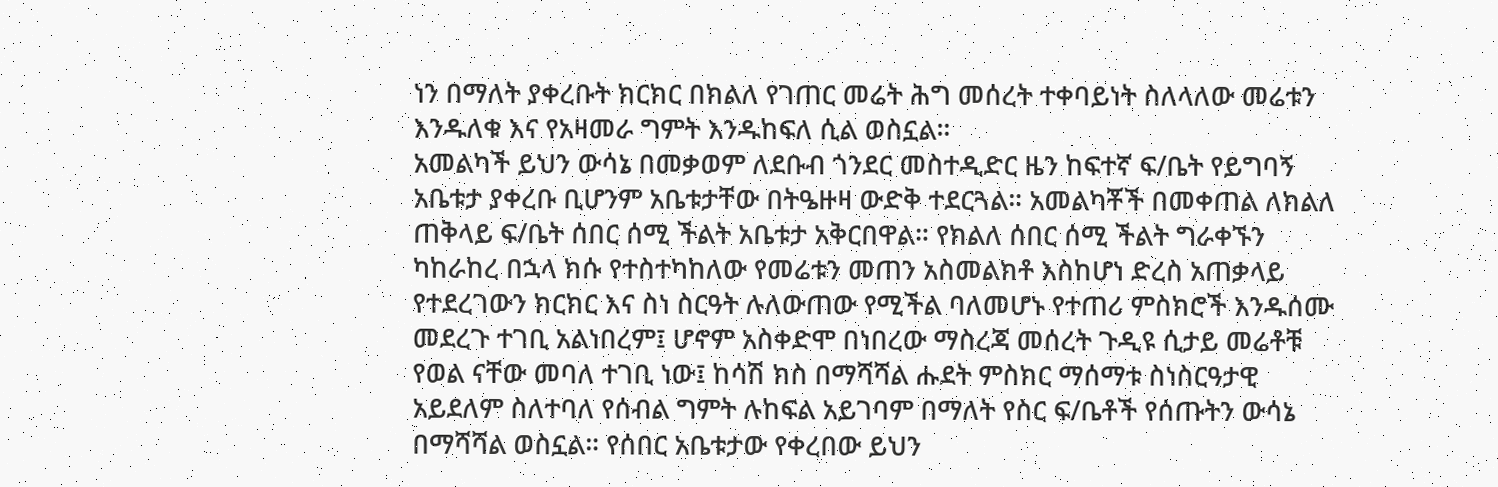ነን በማለት ያቀረቡት ክርክር በክልለ የገጠር መሬት ሕግ መሰረት ተቀባይነት ስለላለው መሬቱን እንዱለቁ እና የአዛመራ ግምት እንዱከፍለ ሲል ወስኗል።
አመልካች ይህን ውሳኔ በመቃወም ለደቡብ ጎንደር መስተዲድር ዜን ከፍተኛ ፍ/ቤት የይግባኝ አቤቱታ ያቀረቡ ቢሆንም አቤቱታቸው በትዔዙዛ ውድቅ ተደርጓል። አመልካቾች በመቀጠል ለክልለ ጠቅላይ ፍ/ቤት ሰበር ሰሚ ችልት አቤቱታ አቅርበዋል። የክልለ ሰበር ሰሚ ችልት ግራቀኙን ካከራከረ በኋላ ክሱ የተስተካከለው የመሬቱን መጠን አስመልክቶ እስከሆነ ድረስ አጠቃላይ የተደረገውን ክርክር እና ስነ ስርዓት ሉለውጠው የሚችል ባለመሆኑ የተጠሪ ምስክሮች እንዱሰሙ መደረጉ ተገቢ አልነበረም፤ ሆኖም አስቀድሞ በነበረው ማስረጃ መሰረት ጉዲዩ ሲታይ መሬቶቹ የወል ናቸው መባለ ተገቢ ነው፤ ከሳሽ ክስ በማሻሻል ሑደት ምስክር ማሰማቱ ስነስርዓታዊ አይደለም ስለተባለ የሰብል ግምት ሉከፍል አይገባም በማለት የስር ፍ/ቤቶች የሰጡትን ውሳኔ በማሻሻል ወስኗል። የሰበር አቤቱታው የቀረበው ይህን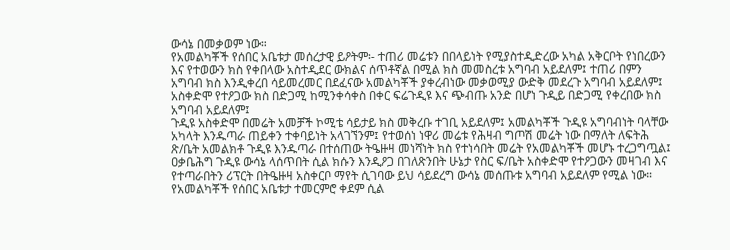ውሳኔ በመቃወም ነው።
የአመልካቾች የሰበር አቤቱታ መሰረታዊ ይዖትም፡- ተጠሪ መሬቱን በበላይነት የሚያስተዲድረው አካል አቅርቦት የነበረውን እና የተወውን ክስ የቀበላው አስተዲደር ውክልና ሰጥቶኛል በሚል ክስ መመስረቱ አግባብ አይደለም፤ ተጠሪ በምን አግባብ ክስ እንዲቀረበ ሳይመረመር በደፈናው አመልካቾች ያቀረብነው መቃወሚያ ውድቅ መደረጉ አግባብ አይደለም፤ አስቀድሞ የተዖጋው ክስ በድጋሚ ከሚንቀሳቀስ በቀር ፍሬጉዲዩ እና ጭብጡ አንድ በሆነ ጉዲይ በድጋሚ የቀረበው ክስ አግባብ አይደለም፤
ጉዲዩ አስቀድሞ በመሬት አመቻች ኮሚቴ ሳይታይ ክስ መቅረቡ ተገቢ አይደለም፤ አመልካቾች ጉዲዩ አግባብነት ባላቸው አካላት እንዱጣራ ጠይቀን ተቀባይነት አላገኘንም፤ የተወሰነ ነዋሪ መሬቱ የሕዛብ ግጦሽ መሬት ነው በማለት ለፍትሕ ጽ/ቤት አመልክቶ ጉዲዩ እንዱጣራ በተሰጠው ትዔዙዛ መነሻነት ክስ የተነሳበት መሬት የአመልካቾች መሆኑ ተረጋግጧል፤ ዐቃቤሕግ ጉዲዩ ውሳኔ ላሰጥበት ሲል ክሱን እንዲዖጋ በገለጽንበት ሁኔታ የስር ፍ/ቤት አስቀድሞ የተዖጋውን መዛገብ እና የተጣራበትን ሪፕርት በትዔዙዛ አስቀርቦ ማየት ሲገባው ይህ ሳይደረግ ውሳኔ መሰጡቱ አግባብ አይደለም የሚል ነው።
የአመልካቾች የሰበር አቤቱታ ተመርምሮ ቀደም ሲል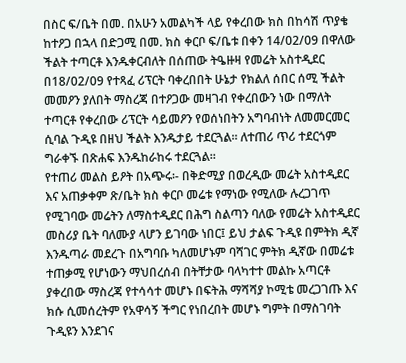በስር ፍ/ቤት በመ. በአሁን አመልካች ላይ የቀረበው ክስ በከሳሽ ጥያቄ ከተዖጋ በኋላ በድጋሚ በመ. ክስ ቀርቦ ፍ/ቤቱ በቀን 14/02/09 በዋለው ችልት ተጣርቶ እንዱቀርብለት በሰጠው ትዔዙዛ የመሬት አስተዲደር በ18/02/09 የተጻፈ ሪፕርት ባቀረበበት ሁኔታ የክልለ ሰበር ሰሚ ችልት መመዖን ያለበት ማስረጃ በተዖጋው መዛገብ የቀረበውን ነው በማለት ተጣርቶ የቀረበው ሪፕርት ሳይመዖን የወሰነበትን አግባብነት ለመመርመር ሲባል ጉዲዩ በዘህ ችልት እንዱታይ ተደርጓል። ለተጠሪ ጥሪ ተደርጎም ግራቀኙ በጽሐፍ እንዱከራከሩ ተደርጓል።
የተጠሪ መልስ ይዖት በአጭሩ፡- በቅድሚያ በወረዲው መሬት አስተዲደር እና አጠቃቀም ጽ/ቤት ክስ ቀርቦ መሬቱ የማነው የሚለው ሉረጋገጥ የሚገባው መሬትን ለማስተዲደር በሕግ ስልጣን ባለው የመሬት አስተዲደር መስሪያ ቤት ባለሙያ ላሆን ይገባው ነበር፤ ይህ ታልፍ ጉዲዩ በምትክ ዲኛ እንዱጣራ መደረጉ በአግባቡ ካለመሆኑም ባሻገር ምትክ ዲኛው በመሬቱ ተጠቃሚ የሆነውን ማህበረሰብ በትቸታው ባላካተተ መልኩ አጣርቶ ያቀረበው ማስረጃ የተሳሳተ መሆኑ በፍትሕ ማሻሻያ ኮሚቴ መረጋገጡ እና ክሱ ሲመሰረትም የአዋሳኝ ችግር የነበረበት መሆኑ ግምት በማስገባት ጉዲዩን እንደገና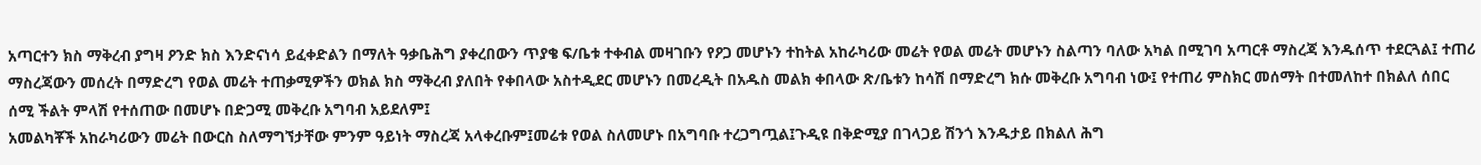አጣርተን ክስ ማቅረብ ያግዛ ዖንድ ክስ እንድናነሳ ይፈቀድልን በማለት ዓቃቤሕግ ያቀረበውን ጥያቄ ፍ/ቤቱ ተቀብል መዛገቡን የዖጋ መሆኑን ተከትል አከራካሪው መሬት የወል መሬት መሆኑን ስልጣን ባለው አካል በሚገባ አጣርቶ ማስረጃ እንዱሰጥ ተደርጓል፤ ተጠሪ ማስረጃውን መሰረት በማድረግ የወል መሬት ተጠቃሚዎችን ወክል ክስ ማቅረብ ያለበት የቀበላው አስተዲደር መሆኑን በመረዲት በአዱስ መልክ ቀበላው ጽ/ቤቱን ከሳሽ በማድረግ ክሱ መቅረቡ አግባብ ነው፤ የተጠሪ ምስክር መሰማት በተመለከተ በክልለ ሰበር ሰሚ ችልት ምላሽ የተሰጠው በመሆኑ በድጋሚ መቅረቡ አግባብ አይደለም፤
አመልካቾች አከራካሪውን መሬት በውርስ ስለማግኘታቸው ምንም ዓይነት ማስረጃ አላቀረቡም፤መሬቱ የወል ስለመሆኑ በአግባቡ ተረጋግጧል፤ጉዲዩ በቅድሚያ በገላጋይ ሽንጎ እንዱታይ በክልለ ሕግ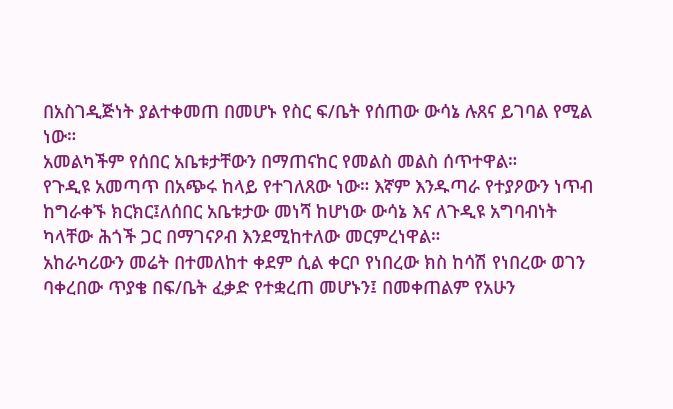በአስገዲጅነት ያልተቀመጠ በመሆኑ የስር ፍ/ቤት የሰጠው ውሳኔ ሉጸና ይገባል የሚል ነው።
አመልካችም የሰበር አቤቱታቸውን በማጠናከር የመልስ መልስ ሰጥተዋል።
የጉዲዩ አመጣጥ በአጭሩ ከላይ የተገለጸው ነው። እኛም እንዱጣራ የተያዖውን ነጥብ ከግራቀኙ ክርክር፤ለሰበር አቤቱታው መነሻ ከሆነው ውሳኔ እና ለጉዲዩ አግባብነት ካላቸው ሕጎች ጋር በማገናዖብ እንደሚከተለው መርምረነዋል።
አከራካሪውን መሬት በተመለከተ ቀደም ሲል ቀርቦ የነበረው ክስ ከሳሽ የነበረው ወገን ባቀረበው ጥያቄ በፍ/ቤት ፈቃድ የተቋረጠ መሆኑን፤ በመቀጠልም የአሁን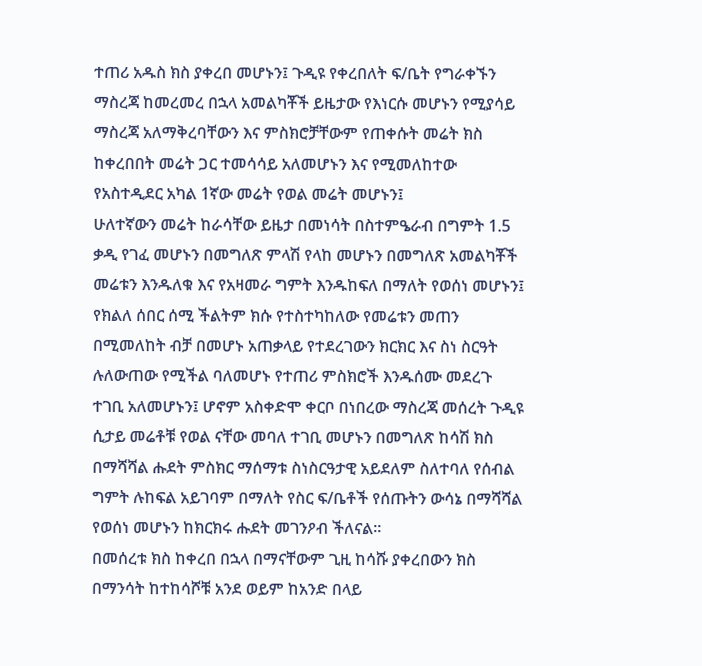ተጠሪ አዱስ ክስ ያቀረበ መሆኑን፤ ጉዲዩ የቀረበለት ፍ/ቤት የግራቀኙን ማስረጃ ከመረመረ በኋላ አመልካቾች ይዜታው የእነርሱ መሆኑን የሚያሳይ ማስረጃ አለማቅረባቸውን እና ምስክሮቻቸውም የጠቀሱት መሬት ክስ ከቀረበበት መሬት ጋር ተመሳሳይ አለመሆኑን እና የሚመለከተው የአስተዲደር አካል 1ኛው መሬት የወል መሬት መሆኑን፤
ሁለተኛውን መሬት ከራሳቸው ይዜታ በመነሳት በስተምዔራብ በግምት 1.5 ቃዲ የገፈ መሆኑን በመግለጽ ምላሽ የላከ መሆኑን በመግለጽ አመልካቾች መሬቱን እንዱለቁ እና የአዛመራ ግምት እንዱከፍለ በማለት የወሰነ መሆኑን፤ የክልለ ሰበር ሰሚ ችልትም ክሱ የተስተካከለው የመሬቱን መጠን በሚመለከት ብቻ በመሆኑ አጠቃላይ የተደረገውን ክርክር እና ስነ ስርዓት ሉለውጠው የሚችል ባለመሆኑ የተጠሪ ምስክሮች እንዱሰሙ መደረጉ ተገቢ አለመሆኑን፤ ሆኖም አስቀድሞ ቀርቦ በነበረው ማስረጃ መሰረት ጉዲዩ ሲታይ መሬቶቹ የወል ናቸው መባለ ተገቢ መሆኑን በመግለጽ ከሳሽ ክስ በማሻሻል ሑደት ምስክር ማሰማቱ ስነስርዓታዊ አይደለም ስለተባለ የሰብል ግምት ሉከፍል አይገባም በማለት የስር ፍ/ቤቶች የሰጡትን ውሳኔ በማሻሻል የወሰነ መሆኑን ከክርክሩ ሑደት መገንዖብ ችለናል።
በመሰረቱ ክስ ከቀረበ በኋላ በማናቸውም ጊዚ ከሳሹ ያቀረበውን ክስ በማንሳት ከተከሳሾቹ አንደ ወይም ከአንድ በላይ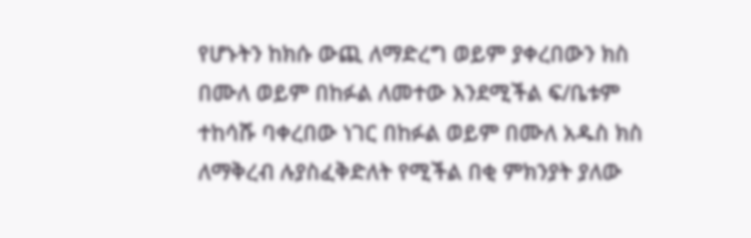የሆኑትን ከክሱ ውጪ ለማድረግ ወይም ያቀረበውን ክስ በሙለ ወይም በከፉል ለመተው እንደሚችል ፍ/ቤቱም ተከሳሹ ባቀረበው ነገር በከፉል ወይም በሙለ አዱስ ክስ ለማቅረብ ሉያስፈቅድለት የሚችል በቂ ምክንያት ያለው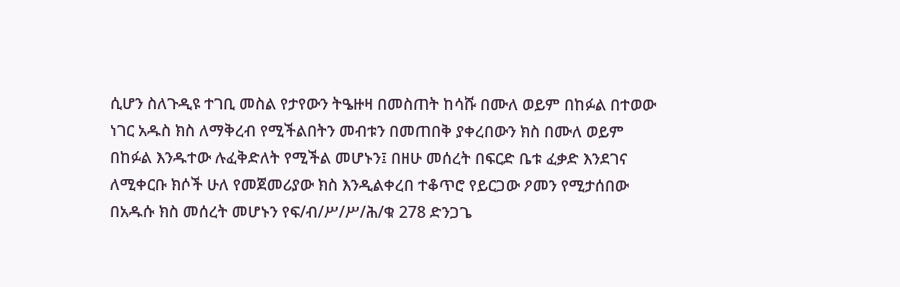ሲሆን ስለጉዲዩ ተገቢ መስል የታየውን ትዔዙዛ በመስጠት ከሳሹ በሙለ ወይም በከፉል በተወው ነገር አዱስ ክስ ለማቅረብ የሚችልበትን መብቱን በመጠበቅ ያቀረበውን ክስ በሙለ ወይም በከፉል እንዱተው ሉፈቅድለት የሚችል መሆኑን፤ በዘሁ መሰረት በፍርድ ቤቱ ፈቃድ እንደገና ለሚቀርቡ ክሶች ሁለ የመጀመሪያው ክስ እንዲልቀረበ ተቆጥሮ የይርጋው ዖመን የሚታሰበው በአዱሱ ክስ መሰረት መሆኑን የፍ/ብ/ሥ/ሥ/ሕ/ቁ 278 ድንጋጌ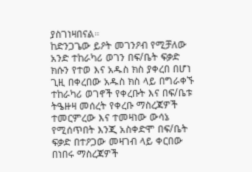ያስገነዛበናል።
ከድንጋጌው ይዖት መገንዖብ የሚቻለው አንድ ተከራካሪ ወገን በፍ/ቤት ፍቃድ ክሱን የተወ እና አዱስ ክስ ያቀረበ በሆነ ጊዚ በቀረበው አዱስ ክስ ላይ በግራቀኙ ተከራካሪ ወገኖች የቀረቡት እና በፍ/ቤቱ ትዔዙዛ መሰረት የቀረቡ ማስረጃዎች ተመርምረው እና ተመዛነው ውሳኔ የሚሰጥበት እንጂ አስቀድሞ በፍ/ቤት ፍቃድ በተዖጋው መዛገብ ላይ ቀርበው በነበሩ ማስረጃዎች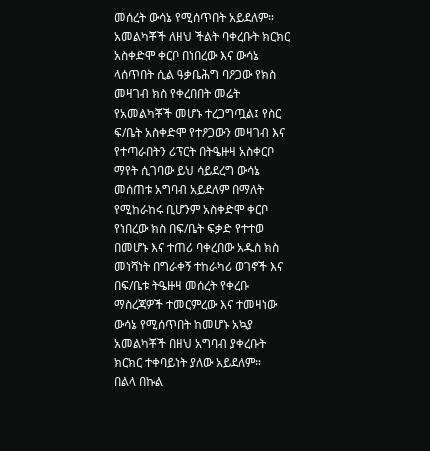መሰረት ውሳኔ የሚሰጥበት አይደለም።
አመልካቾች ለዘህ ችልት ባቀረቡት ክርክር አስቀድሞ ቀርቦ በነበረው እና ውሳኔ ላሰጥበት ሲል ዓቃቤሕግ ባዖጋው የክስ መዛገብ ክስ የቀረበበት መሬት የአመልካቾች መሆኑ ተረጋግጧል፤ የስር ፍ/ቤት አስቀድሞ የተዖጋውን መዛገብ እና የተጣራበትን ሪፕርት በትዔዙዛ አስቀርቦ ማየት ሲገባው ይህ ሳይደረግ ውሳኔ መሰጠቱ አግባብ አይደለም በማለት የሚከራከሩ ቢሆንም አስቀድሞ ቀርቦ የነበረው ክስ በፍ/ቤት ፍቃድ የተተወ በመሆኑ እና ተጠሪ ባቀረበው አዱስ ክስ መነሻነት በግራቀኝ ተከራካሪ ወገኖች እና በፍ/ቤቱ ትዔዙዛ መሰረት የቀረቡ ማስረጃዎች ተመርምረው እና ተመዛነው ውሳኔ የሚሰጥበት ከመሆኑ አኳያ አመልካቾች በዘህ አግባብ ያቀረቡት ክርክር ተቀባይነት ያለው አይደለም።
በልላ በኩል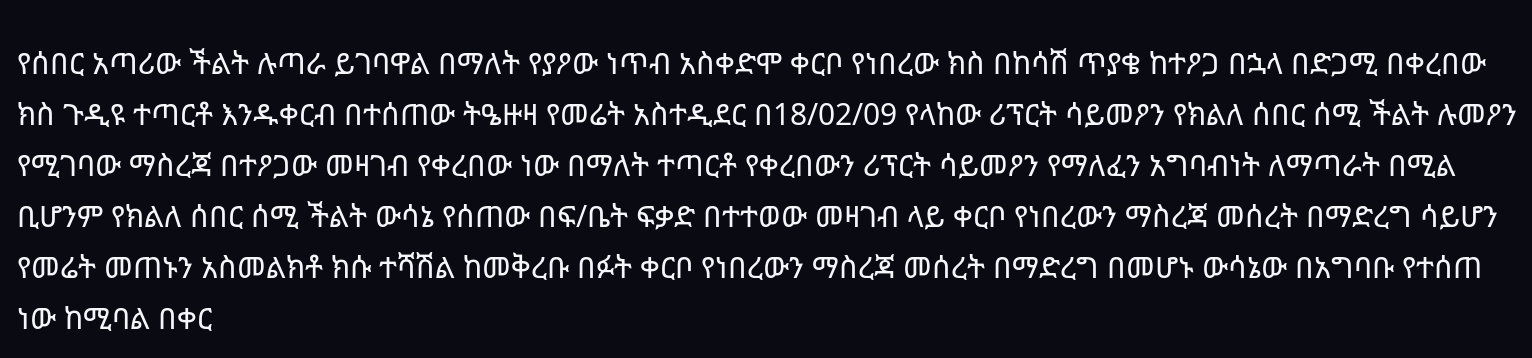የሰበር አጣሪው ችልት ሉጣራ ይገባዋል በማለት የያዖው ነጥብ አስቀድሞ ቀርቦ የነበረው ክስ በከሳሽ ጥያቄ ከተዖጋ በኋላ በድጋሚ በቀረበው ክስ ጉዲዩ ተጣርቶ እንዱቀርብ በተሰጠው ትዔዙዛ የመሬት አስተዲደር በ18/02/09 የላከው ሪፕርት ሳይመዖን የክልለ ሰበር ሰሚ ችልት ሉመዖን የሚገባው ማስረጃ በተዖጋው መዛገብ የቀረበው ነው በማለት ተጣርቶ የቀረበውን ሪፕርት ሳይመዖን የማለፈን አግባብነት ለማጣራት በሚል ቢሆንም የክልለ ሰበር ሰሚ ችልት ውሳኔ የሰጠው በፍ/ቤት ፍቃድ በተተወው መዛገብ ላይ ቀርቦ የነበረውን ማስረጃ መሰረት በማድረግ ሳይሆን የመሬት መጠኑን አስመልክቶ ክሱ ተሻሽል ከመቅረቡ በፉት ቀርቦ የነበረውን ማስረጃ መሰረት በማድረግ በመሆኑ ውሳኔው በአግባቡ የተሰጠ ነው ከሚባል በቀር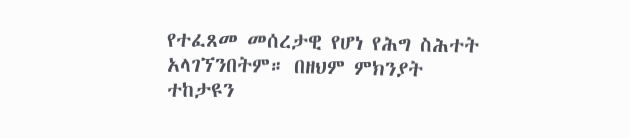የተፈጸመ መሰረታዊ የሆነ የሕግ ስሕተት አላገኘንበትም። በዘህም ምክንያት ተከታዩን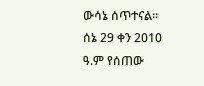ውሳኔ ሰጥተናል።
ሰኔ 29 ቀን 2010 ዓ.ም የሰጠው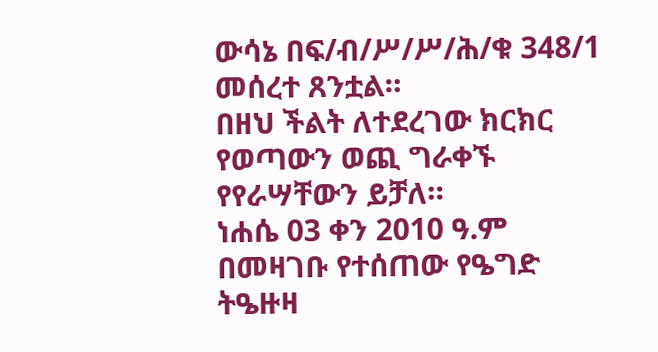ውሳኔ በፍ/ብ/ሥ/ሥ/ሕ/ቁ 348/1 መሰረተ ጸንቷል።
በዘህ ችልት ለተደረገው ክርክር የወጣውን ወጪ ግራቀኙ የየራሣቸውን ይቻለ።
ነሐሴ 03 ቀን 2010 ዓ.ም በመዛገቡ የተሰጠው የዔግድ ትዔዙዛ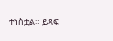ተነስቷል። ይጻፍ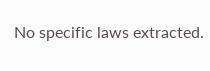No specific laws extracted.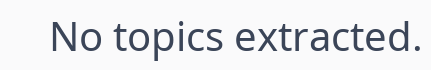No topics extracted.